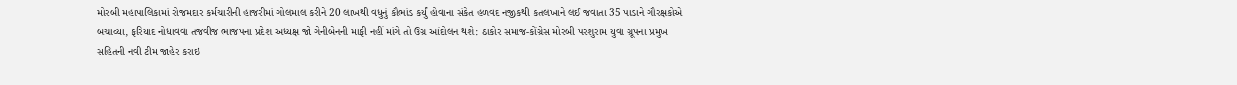મોરબી મહાપાલિકામાં રોજમદાર કર્મચારીની હાજરીમાં ગોલમાલ કરીને 20 લાખથી વધુનું કૌભાંડ કર્યું હોવાના સંકેત હળવદ નજીકથી કતલખાને લઈ જવાતા 35 પાડાને ગૌરક્ષકોએ બચાવ્યા, ફરિયાદ નોધાવવા તજવીજ ભાજપના પ્રદેશ અધ્યક્ષ જો ગેનીબેનની માફી નહીં માંગે તો ઉગ્ર આંદોલન થશે: ઠાકોર સમાજ-કોંગ્રેસ મોરબી પરશુરામ યુવા ગ્રૂપના પ્રમુખ સહિતની નવી ટીમ જાહેર કરાઇ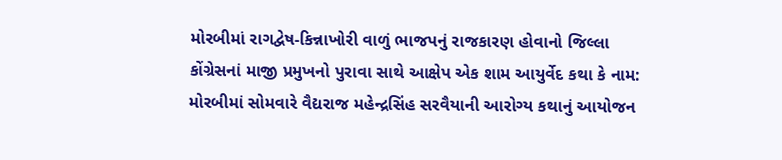મોરબીમાં રાગદ્વેષ-કિન્નાખોરી વાળું ભાજપનું રાજકારણ હોવાનો જિલ્લા કોંગ્રેસનાં માજી પ્રમુખનો પુરાવા સાથે આક્ષેપ એક શામ આયુર્વેદ કથા કે નામ: મોરબીમાં સોમવારે વૈદ્યરાજ મહેન્દ્રસિંહ સરવૈયાની આરોગ્ય કથાનું આયોજન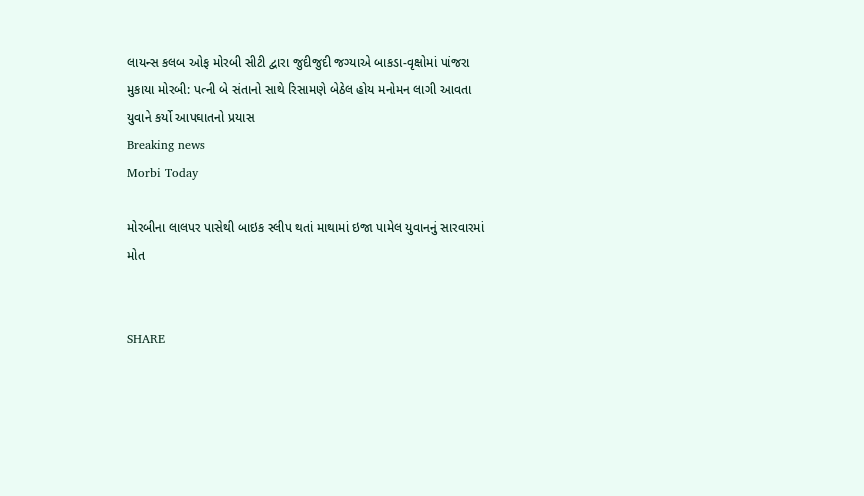લાયન્સ કલબ ઓફ મોરબી સીટી દ્વારા જુદીજુદી જગ્યાએ બાકડા-વૃક્ષોમાં પાંજરા મુકાયા મોરબી: પત્ની બે સંતાનો સાથે રિસામણે બેઠેલ હોય મનોમન લાગી આવતા યુવાને કર્યો આપઘાતનો પ્રયાસ
Breaking news
Morbi Today

મોરબીના લાલપર પાસેથી બાઇક સ્લીપ થતાં માથામાં ઇજા પામેલ યુવાનનું સારવારમાં મોત


SHARE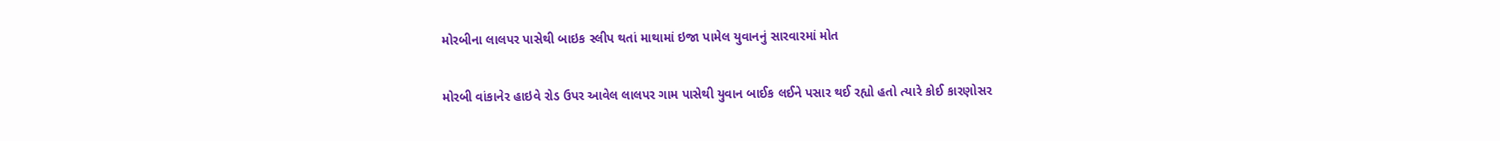મોરબીના લાલપર પાસેથી બાઇક સ્લીપ થતાં માથામાં ઇજા પામેલ યુવાનનું સારવારમાં મોત

મોરબી વાંકાનેર હાઇવે રોડ ઉપર આવેલ લાલપર ગામ પાસેથી યુવાન બાઈક લઈને પસાર થઈ રહ્યો હતો ત્યારે કોઈ કારણોસર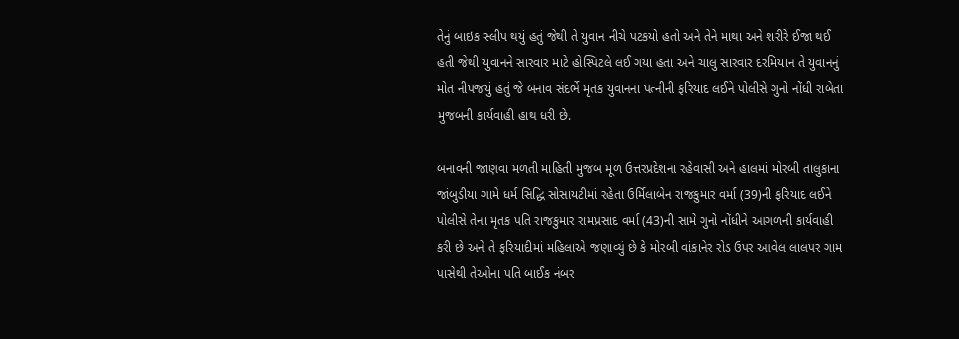તેનું બાઇક સ્લીપ થયું હતું જેથી તે યુવાન નીચે પટકયો હતો અને તેને માથા અને શરીરે ઈજા થઈ હતી જેથી યુવાનને સારવાર માટે હોસ્પિટલે લઈ ગયા હતા અને ચાલુ સારવાર દરમિયાન તે યુવાનનું મોત નીપજયું હતું જે બનાવ સંદર્ભે મૃતક યુવાનના પત્નીની ફરિયાદ લઈને પોલીસે ગુનો નોંધી રાબેતા મુજબની કાર્યવાહી હાથ ધરી છે.

બનાવની જાણવા મળતી માહિતી મુજબ મૂળ ઉત્તરપ્રદેશના રહેવાસી અને હાલમાં મોરબી તાલુકાના જાંબુડીયા ગામે ધર્મ સિદ્ધિ સોસાયટીમાં રહેતા ઉર્મિલાબેન રાજકુમાર વર્મા (39)ની ફરિયાદ લઈને પોલીસે તેના મૃતક પતિ રાજકુમાર રામપ્રસાદ વર્મા (43)ની સામે ગુનો નોંધીને આગળની કાર્યવાહી કરી છે અને તે ફરિયાદીમાં મહિલાએ જણાવ્યું છે કે મોરબી વાંકાનેર રોડ ઉપર આવેલ લાલપર ગામ પાસેથી તેઓના પતિ બાઈક નંબર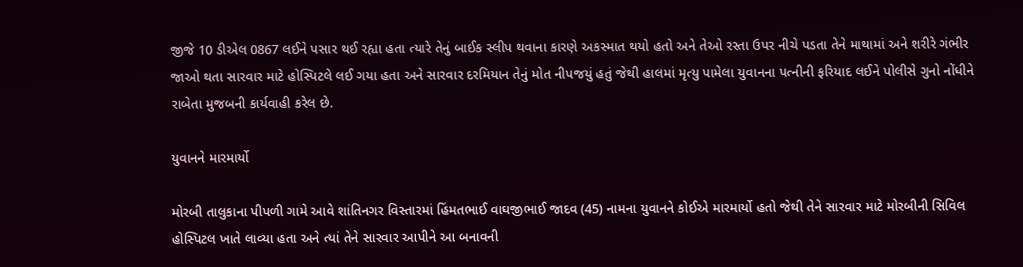જીજે 10 ડીએલ 0867 લઈને પસાર થઈ રહ્યા હતા ત્યારે તેનું બાઈક સ્લીપ થવાના કારણે અકસ્માત થયો હતો અને તેઓ રસ્તા ઉપર નીચે પડતા તેને માથામાં અને શરીરે ગંભીર જાઓ થતા સારવાર માટે હોસ્પિટલે લઈ ગયા હતા અને સારવાર દરમિયાન તેનું મોત નીપજયું હતું જેથી હાલમાં મૃત્યુ પામેલા યુવાનના પત્નીની ફરિયાદ લઈને પોલીસે ગુનો નોંધીને રાબેતા મુજબની કાર્યવાહી કરેલ છે.

યુવાનને મારમાર્યો

મોરબી તાલુકાના પીપળી ગામે આવે શાંતિનગર વિસ્તારમાં હિંમતભાઈ વાઘજીભાઈ જાદવ (45) નામના યુવાનને કોઈએ મારમાર્યો હતો જેથી તેને સારવાર માટે મોરબીની સિવિલ હોસ્પિટલ ખાતે લાવ્યા હતા અને ત્યાં તેને સારવાર આપીને આ બનાવની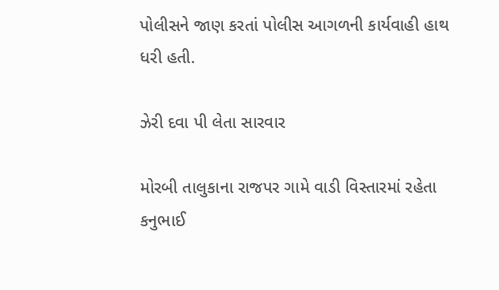પોલીસને જાણ કરતાં પોલીસ આગળની કાર્યવાહી હાથ ધરી હતી.

ઝેરી દવા પી લેતા સારવાર

મોરબી તાલુકાના રાજપર ગામે વાડી વિસ્તારમાં રહેતા કનુભાઈ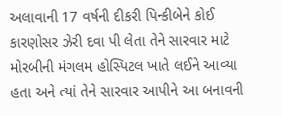અલાવાની 17 વર્ષની દીકરી પિન્કીબેને કોઈ કારણોસર ઝેરી દવા પી લેતા તેને સારવાર માટે મોરબીની મંગલમ હોસ્પિટલ ખાતે લઈને આવ્યા હતા અને ત્યાં તેને સારવાર આપીને આ બનાવની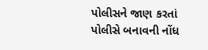પોલીસને જાણ કરતાં પોલીસે બનાવની નોંધ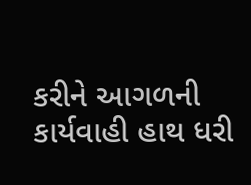કરીને આગળની કાર્યવાહી હાથ ધરી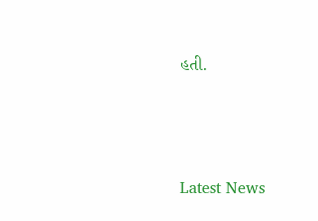હતી.






Latest News